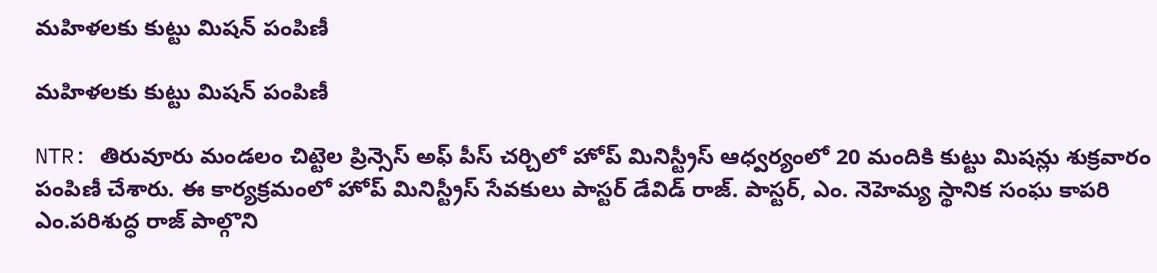మహిళలకు కుట్టు మిషన్ పంపిణీ

మహిళలకు కుట్టు మిషన్ పంపిణీ

NTR: తిరువూరు మండలం చిట్టెల ప్రిన్సెస్ అఫ్ పీస్ చర్చిలో హోప్ మినిస్ట్రీస్ ఆధ్వర్యంలో 20 మందికి కుట్టు మిషన్లు శుక్రవారం పంపిణీ చేశారు. ఈ కార్యక్రమంలో హోప్ మినిస్ట్రీస్ సేవకులు పాస్టర్ డేవిడ్ రాజ్. పాస్టర్, ఎం. నెహెమ్య స్థానిక సంఘ కాపరి ఎం.పరిశుద్ధ రాజ్ పాల్గొని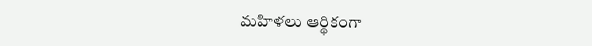మహిళలు ఆర్థికంగా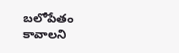బలోపేతం కావాలని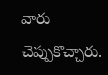వారు చెప్పుకొచ్చారు.